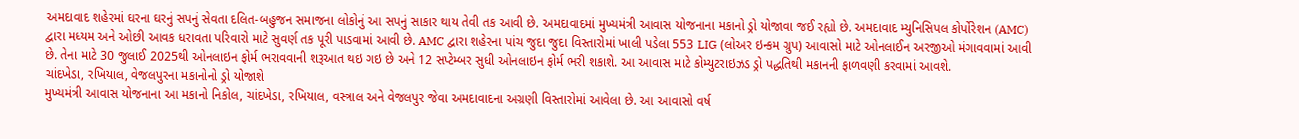અમદાવાદ શહેરમાં ઘરના ઘરનું સપનું સેવતા દલિત-બહુજન સમાજના લોકોનું આ સપનું સાકાર થાય તેવી તક આવી છે. અમદાવાદમાં મુખ્યમંત્રી આવાસ યોજનાના મકાનો ડ્રો યોજાવા જઈ રહ્યો છે. અમદાવાદ મ્યુનિસિપલ કોર્પોરેશન (AMC) દ્વારા મધ્યમ અને ઓછી આવક ધરાવતા પરિવારો માટે સુવર્ણ તક પૂરી પાડવામાં આવી છે. AMC દ્વારા શહેરના પાંચ જુદા જુદા વિસ્તારોમાં ખાલી પડેલા 553 LIG (લોઅર ઇન્કમ ગ્રુપ) આવાસો માટે ઓનલાઈન અરજીઓ મંગાવવામાં આવી છે. તેના માટે 30 જુલાઈ 2025થી ઓનલાઇન ફોર્મ ભરાવવાની શરૂઆત થઇ ગઇ છે અને 12 સપ્ટેમ્બર સુધી ઓનલાઇન ફોર્મ ભરી શકાશે. આ આવાસ માટે કોમ્યુટરાઇઝડ ડ્રો પદ્ધતિથી મકાનની ફાળવણી કરવામાં આવશે.
ચાંદખેડા, રખિયાલ, વેજલપુરના મકાનોનો ડ્રો યોજાશે
મુખ્યમંત્રી આવાસ યોજનાના આ મકાનો નિકોલ, ચાંદખેડા, રખિયાલ, વસ્ત્રાલ અને વેજલપુર જેવા અમદાવાદના અગ્રણી વિસ્તારોમાં આવેલા છે. આ આવાસો વર્ષ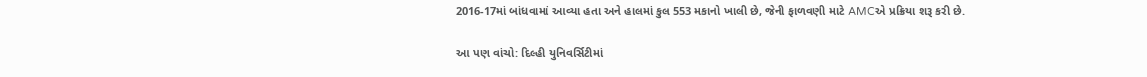2016-17માં બાંધવામાં આવ્યા હતા અને હાલમાં કુલ 553 મકાનો ખાલી છે, જેની ફાળવણી માટે AMCએ પ્રક્રિયા શરૂ કરી છે.

આ પણ વાંચો: દિલ્હી યુનિવર્સિટીમાં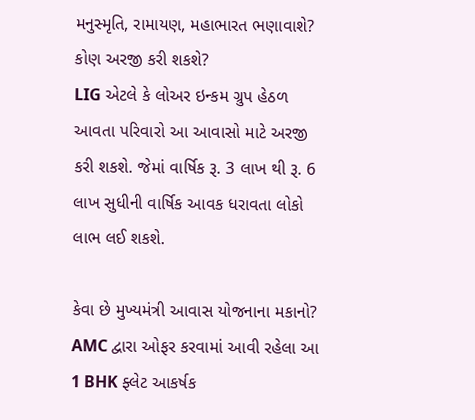મનુસ્મૃતિ, રામાયણ, મહાભારત ભણાવાશે?
કોણ અરજી કરી શકશે?
LIG એટલે કે લોઅર ઇન્કમ ગ્રુપ હેઠળ આવતા પરિવારો આ આવાસો માટે અરજી કરી શકશે. જેમાં વાર્ષિક રૂ. 3 લાખ થી રૂ. 6 લાખ સુધીની વાર્ષિક આવક ધરાવતા લોકો લાભ લઈ શકશે.

કેવા છે મુખ્યમંત્રી આવાસ યોજનાના મકાનો?
AMC દ્વારા ઓફર કરવામાં આવી રહેલા આ 1 BHK ફ્લેટ આકર્ષક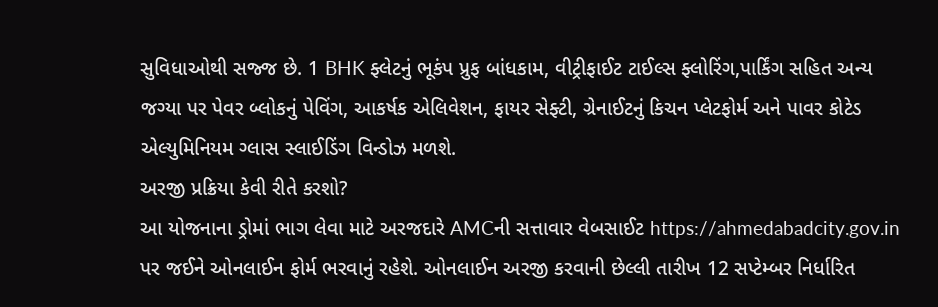સુવિધાઓથી સજ્જ છે. 1 BHK ફ્લેટનું ભૂકંપ પ્રુફ બાંધકામ, વીટ્રીફાઈટ ટાઈલ્સ ફ્લોરિંગ,પાર્કિંગ સહિત અન્ય જગ્યા પર પેવર બ્લોકનું પેવિંગ, આકર્ષક એલિવેશન, ફાયર સેફ્ટી, ગ્રેનાઈટનું કિચન પ્લેટફોર્મ અને પાવર કોટેડ એલ્યુમિનિયમ ગ્લાસ સ્લાઈડિંગ વિન્ડોઝ મળશે.
અરજી પ્રક્રિયા કેવી રીતે કરશો?
આ યોજનાના ડ્રોમાં ભાગ લેવા માટે અરજદારે AMCની સત્તાવાર વેબસાઈટ https://ahmedabadcity.gov.in પર જઈને ઓનલાઈન ફોર્મ ભરવાનું રહેશે. ઓનલાઈન અરજી કરવાની છેલ્લી તારીખ 12 સપ્ટેમ્બર નિર્ધારિત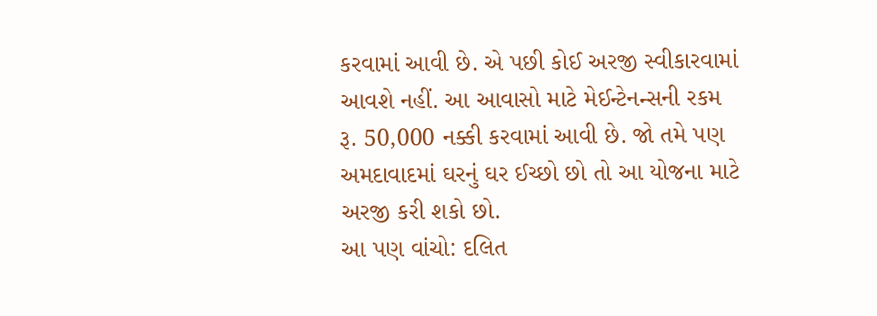કરવામાં આવી છે. એ પછી કોઈ અરજી સ્વીકારવામાં આવશે નહીં. આ આવાસો માટે મેઈન્ટેનન્સની રકમ રૂ. 50,000 નક્કી કરવામાં આવી છે. જો તમે પણ અમદાવાદમાં ઘરનું ઘર ઈચ્છો છો તો આ યોજના માટે અરજી કરી શકો છો.
આ પણ વાંચો: દલિત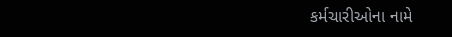કર્મચારીઓના નામે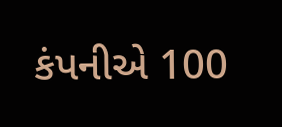કંપનીએ 100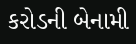કરોડની બેનામી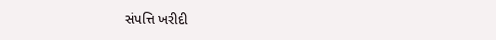સંપત્તિ ખરીદી